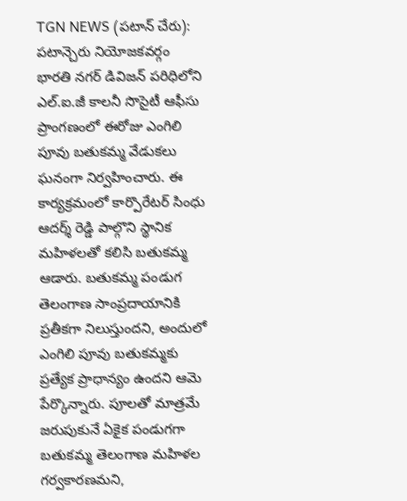TGN NEWS (పటాన్ చేరు): పటాన్చెరు నియోజకవర్గం భారతి నగర్ డివిజన్ పరిధిలోని ఎల్.ఐ.జీ కాలనీ సొసైటీ ఆఫీసు ప్రాంగణంలో ఈరోజు ఎంగిలి పూవు బతుకమ్మ వేడుకలు ఘనంగా నిర్వహించారు. ఈ కార్యక్రమంలో కార్పొరేటర్ సింధు ఆదర్శ్ రెడ్డి పాల్గొని స్థానిక మహిళలతో కలిసి బతుకమ్మ ఆడారు. బతుకమ్మ పండుగ తెలంగాణ సాంప్రదాయానికి ప్రతీకగా నిలుస్తుందని, అందులో ఎంగిలి పూవు బతుకమ్మకు ప్రత్యేక ప్రాధాన్యం ఉందని ఆమె పేర్కొన్నారు. పూలతో మాత్రమే జరుపుకునే ఏకైక పండుగగా బతుకమ్మ తెలంగాణ మహిళల గర్వకారణమని,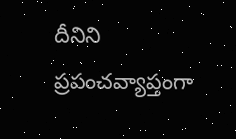దీనిని ప్రపంచవ్యాప్తంగా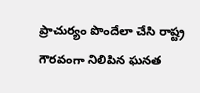ప్రాచుర్యం పొందేలా చేసి రాష్ట్ర గౌరవంగా నిలిపిన ఘనత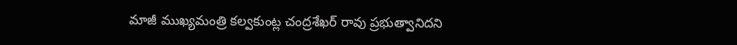మాజీ ముఖ్యమంత్రి కల్వకుంట్ల చంద్రశేఖర్ రావు ప్రభుత్వానిదని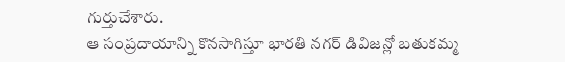గుర్తుచేశారు.
ఆ సంప్రదాయాన్ని కొనసాగిస్తూ భారతి నగర్ డివిజన్లో బతుకమ్మ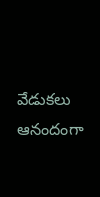వేడుకలు ఆనందంగా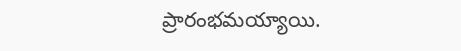ప్రారంభమయ్యాయి.